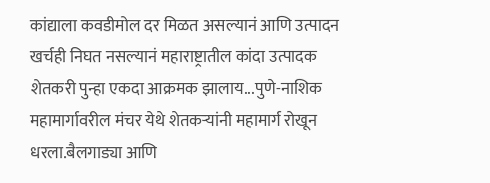कांद्याला कवडीमोल दर मिळत असल्यानं आणि उत्पादन खर्चही निघत नसल्यानं महाराष्ट्रातील कांदा उत्पादक शेतकरी पुन्हा एकदा आक्रमक झालाय...पुणे-नाशिक महामार्गावरील मंचर येथे शेतकऱ्यांनी महामार्ग रोखून धरला.बैलगाड्या आणि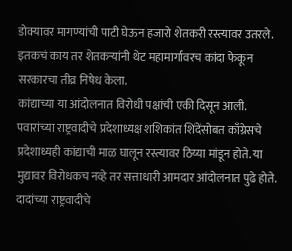डोक्यावर मागण्यांची पाटी घेऊन हजारो शेतकरी रस्त्यावर उतरले. इतकचं काय तर शेतकऱ्यांनी थेट महामार्गावरच कांदा फेकून सरकारचा तीव्र निषेध केला.
कांद्याच्या या आंदोलनात विरोधी पक्षांची एकी दिसून आली. पवारांच्या राष्ट्रवादीचे प्रदेशाध्यक्ष शशिकांत शिंदेंसोबत काँग्रेसचे प्रदेशाध्यही कांद्याची माळ घालून रस्त्यावर ठिय्या मांडून होते. या मुद्यावर विरोधकच नव्हे तर सत्ताधारी आमदार आंदोलनात पुढे होते. दादांच्या राष्ट्रवादीचे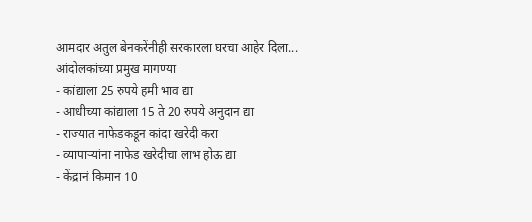आमदार अतुल बेनकरेंनीही सरकारला घरचा आहेर दिला...
आंदोलकांच्या प्रमुख मागण्या
- कांद्याला 25 रुपये हमी भाव द्या
- आधीच्या कांद्याला 15 ते 20 रुपये अनुदान द्या
- राज्यात नाफेडकडून कांदा खरेदी करा
- व्यापाऱ्यांना नाफेड खरेदीचा लाभ होऊ द्या
- केंद्रानं किमान 10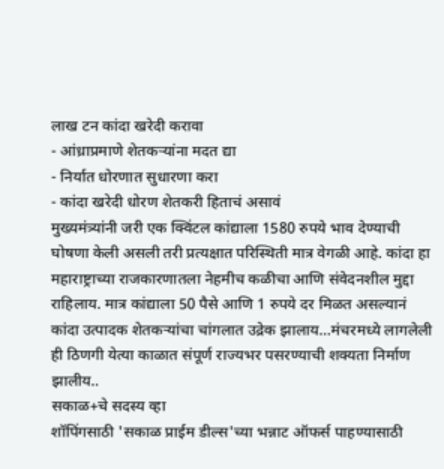लाख टन कांदा खरेदी करावा
- आंध्राप्रमाणे शेतकऱ्यांना मदत द्या
- निर्यात धोरणात सुधारणा करा
- कांदा खरेदी धोरण शेतकरी हिताचं असावं
मुख्यमंत्र्यांनी जरी एक क्विंटल कांद्याला 1580 रुपये भाव देण्याची घोषणा केली असली तरी प्रत्यक्षात परिस्थिती मात्र वेगळी आहे. कांदा हा महाराष्ट्राच्या राजकारणातला नेहमीच कळीचा आणि संवेदनशील मुद्दा राहिलाय. मात्र कांद्याला 50 पैसे आणि 1 रुपये दर मिळत असल्यानं कांदा उत्पादक शेतकऱ्यांचा चांगलात उद्रेक झालाय...मंचरमध्ये लागलेली ही ठिणगी येत्या काळात संपूर्ण राज्यभर पसरण्याची शक्यता निर्माण झालीय..
सकाळ+चे सदस्य व्हा
शॉपिंगसाठी 'सकाळ प्राईम डील्स'च्या भन्नाट ऑफर्स पाहण्यासाठी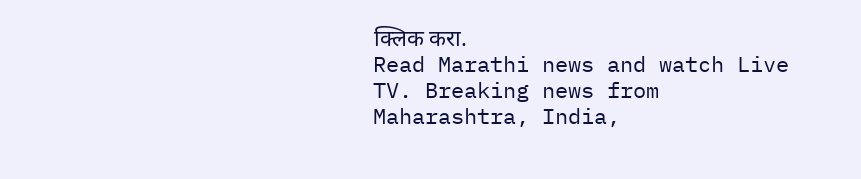क्लिक करा.
Read Marathi news and watch Live TV. Breaking news from Maharashtra, India,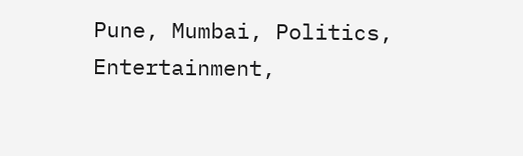Pune, Mumbai, Politics, Entertainment,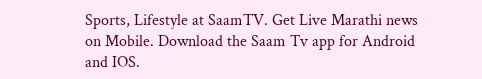Sports, Lifestyle at SaamTV. Get Live Marathi news on Mobile. Download the Saam Tv app for Android and IOS.